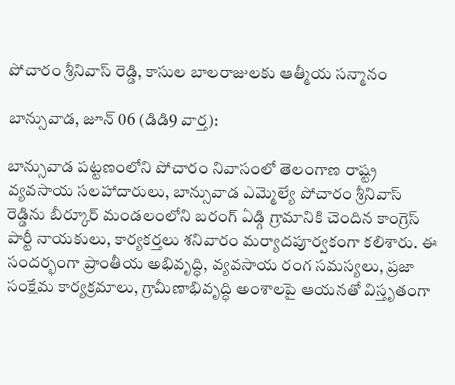పోచారం శ్రీనివాస్ రెడ్డి, కాసుల బాలరాజులకు ఆత్మీయ సన్మానం

బాన్సువాడ, జూన్ 06 (డిడి9 వార్త):

బాన్సువాడ పట్టణంలోని పోచారం నివాసంలో తెలంగాణ రాష్ట్ర వ్యవసాయ సలహాదారులు, బాన్సువాడ ఎమ్మెల్యే పోచారం శ్రీనివాస్ రెడ్డిను బీర్కూర్ మండలంలోని బరంగ్ ఏడ్గి గ్రామానికి చెందిన కాంగ్రెస్ పార్టీ నాయకులు, కార్యకర్తలు శనివారం మర్యాదపూర్వకంగా కలిశారు. ఈ సందర్భంగా ప్రాంతీయ అభివృద్ధి, వ్యవసాయ రంగ సమస్యలు, ప్రజా సంక్షేమ కార్యక్రమాలు, గ్రామీణాభివృద్ధి అంశాలపై ఆయనతో విస్తృతంగా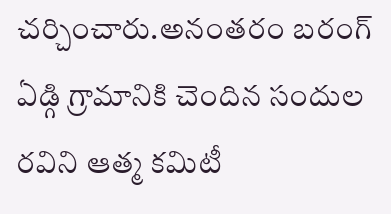చర్చించారు.అనంతరం బరంగ్ ఏడ్గి గ్రామానికి చెందిన సందుల రవిని ఆత్మ కమిటీ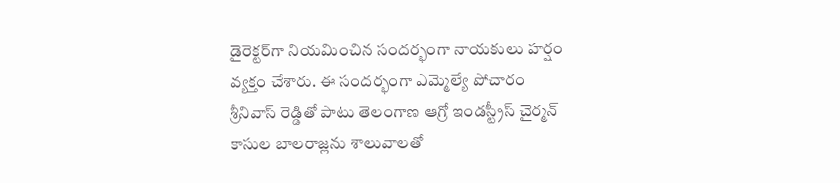డైరెక్టర్‌గా నియమించిన సందర్భంగా నాయకులు హర్షం వ్యక్తం చేశారు. ఈ సందర్భంగా ఎమ్మెల్యే పోచారం శ్రీనివాస్ రెడ్డితో పాటు తెలంగాణ ఆగ్రో ఇండస్ట్రీస్ చైర్మన్ కాసుల బాలరాజ్లను శాలువాలతో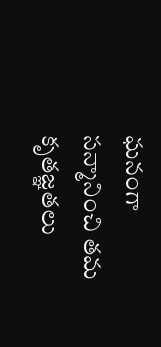ఘనంగా సన్మానించి తమ కృతజ్ఞతలు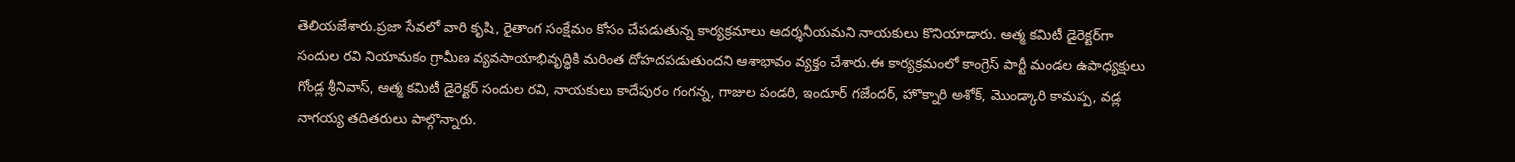తెలియజేశారు.ప్రజా సేవలో వారి కృషి, రైతాంగ సంక్షేమం కోసం చేపడుతున్న కార్యక్రమాలు ఆదర్శనీయమని నాయకులు కొనియాడారు. ఆత్మ కమిటీ డైరెక్టర్‌గా సందుల రవి నియామకం గ్రామీణ వ్యవసాయాభివృద్ధికి మరింత దోహదపడుతుందని ఆశాభావం వ్యక్తం చేశారు.ఈ కార్యక్రమంలో కాంగ్రెస్ పార్టీ మండల ఉపాధ్యక్షులు గోండ్ల శ్రీనివాస్, ఆత్మ కమిటీ డైరెక్టర్ సందుల రవి, నాయకులు కాదేపురం గంగన్న, గాజుల పండరి, ఇందూర్ గజేందర్, హొక్నారి అశోక్, మొండ్కారి కామప్ప, వడ్ల నాగయ్య తదితరులు పాల్గొన్నారు.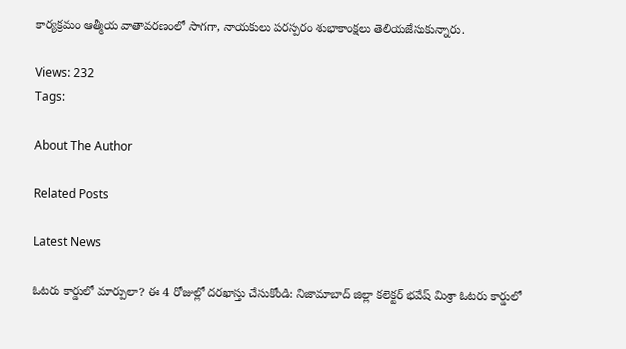కార్యక్రమం ఆత్మీయ వాతావరణంలో సాగగా, నాయకులు పరస్పరం శుభాకాంక్షలు తెలియజేసుకున్నారు.

Views: 232
Tags:

About The Author

Related Posts

Latest News

ఓటరు కార్డులో మార్పులా? ఈ 4 రోజుల్లో దరఖాస్తు చేసుకోండి: నిజామాబాద్ జిల్లా కలెక్టర్ భవేష్ మిశ్రా ఓటరు కార్డులో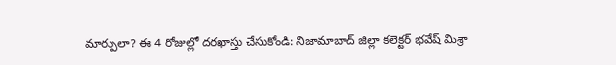మార్పులా? ఈ 4 రోజుల్లో దరఖాస్తు చేసుకోండి: నిజామాబాద్ జిల్లా కలెక్టర్ భవేష్ మిశ్రా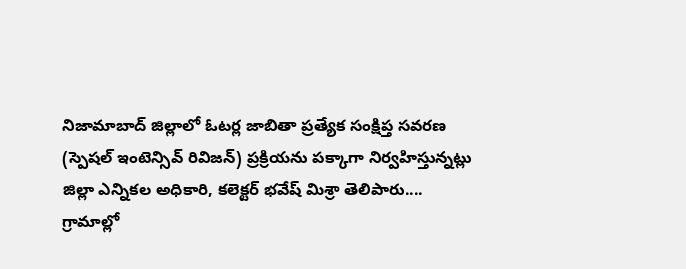నిజామాబాద్ జిల్లాలో ఓటర్ల జాబితా ప్రత్యేక సంక్షిప్త సవరణ (స్పెషల్‌ ఇంటెన్సివ్‌ రివిజన్‌) ప్రక్రియను పక్కాగా నిర్వహిస్తున్నట్లు జిల్లా ఎన్నికల అధికారి, కలెక్టర్‌ భవేష్‌ మిశ్రా తెలిపారు....
గ్రామాల్లో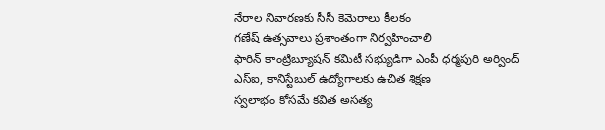నేరాల నివారణకు సీసీ కెమెరాలు కీలకం
గణేష్ ఉత్సవాలు ప్రశాంతంగా నిర్వహించాలి
ఫారిన్ కాంట్రిబ్యూషన్ కమిటీ సభ్యుడిగా ఎంపీ ధర్మపురి అర్వింద్
ఎస్‌ఐ, కానిస్టేబుల్‌ ఉద్యోగాలకు ఉచిత శిక్షణ
స్వలాభం కోసమే కవిత అసత్య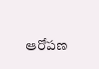ఆరోపణ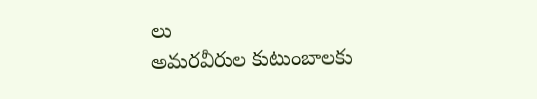లు
అమరవీరుల కుటుంబాలకు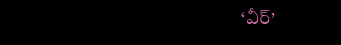‘వీర్‌’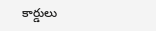కార్డులు